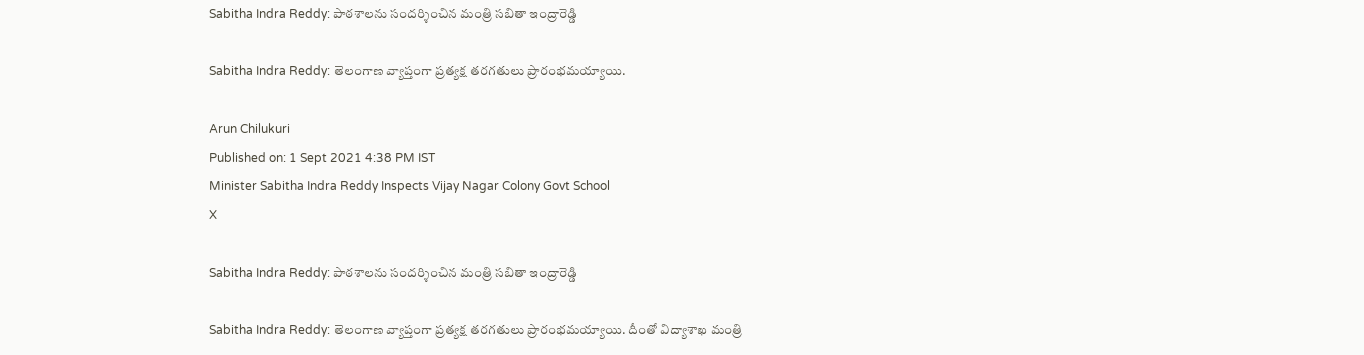Sabitha Indra Reddy: పాఠశాలను సందర్శించిన మంత్రి సబితా ఇంద్రారెడ్డి

Sabitha Indra Reddy: తెలంగాణ వ్యాప్తంగా ప్రత్యక్ష తరగతులు ప్రారంభమయ్యాయి.

Arun Chilukuri
Published on: 1 Sept 2021 4:38 PM IST
Minister Sabitha Indra Reddy Inspects Vijay Nagar Colony Govt School
X

Sabitha Indra Reddy: పాఠశాలను సందర్శించిన మంత్రి సబితా ఇంద్రారెడ్డి

Sabitha Indra Reddy: తెలంగాణ వ్యాప్తంగా ప్రత్యక్ష తరగతులు ప్రారంభమయ్యాయి. దీంతో విద్యాశాఖ మంత్రి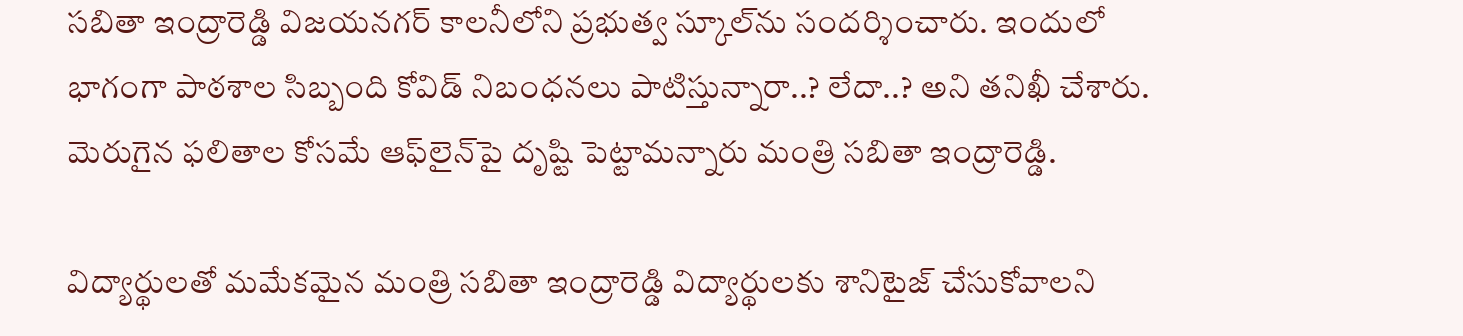సబితా ఇంద్రారెడ్డి విజయనగర్‌ కాలనీలోని ప్రభుత్వ స్కూల్‌ను సందర్శించారు. ఇందులో భాగంగా పాఠశాల సిబ్బంది కోవిడ్‌ నిబంధనలు పాటిస్తున్నారా..? లేదా..? అని తనిఖీ చేశారు. మెరుగైన ఫలితాల కోసమే ఆఫ్‌లైన్‌పై దృష్టి పెట్టామన్నారు మంత్రి సబితా ఇంద్రారెడ్డి.

విద్యార్థులతో మమేకమైన మంత్రి సబితా ఇంద్రారెడ్డి విద్యార్థులకు శానిటైజ్‌ చేసుకోవాలని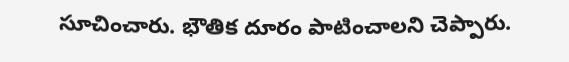సూచించారు. భౌతిక దూరం పాటించాలని చెప్పారు.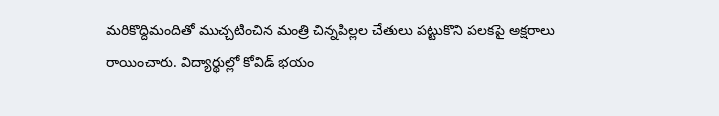మరికొద్దిమందితో ముచ్చటించిన మంత్రి చిన్నపిల్లల చేతులు పట్టుకొని పలకపై అక్షరాలు రాయించారు. విద్యార్థుల్లో కోవిడ్‌ భయం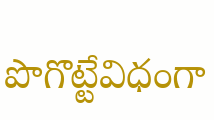పొగొట్టేవిధంగా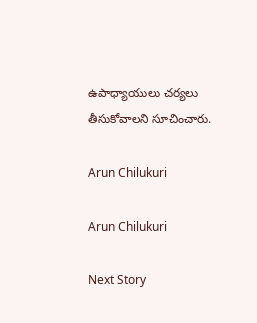ఉపాధ్యాయులు చర్యలు తీసుకోవాలని సూచించారు.

Arun Chilukuri

Arun Chilukuri

Next Story